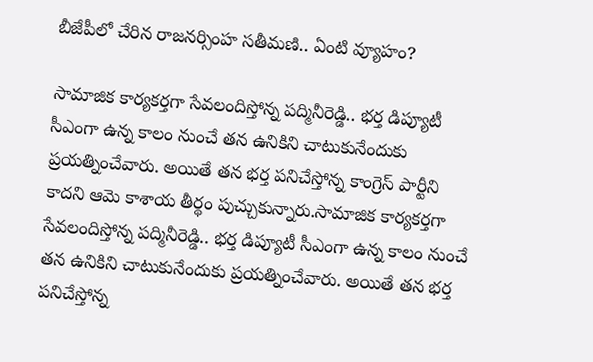బీజేపీలో చేరిన రాజనర్సింహ సతీమణి.. ఏంటి వ్యూహం?

సామాజిక కార్యకర్తగా సేవలందిస్తోన్న పద్మినీరెడ్డి.. భర్త డిప్యూటీ సీఎంగా ఉన్న కాలం నుంచే తన ఉనికిని చాటుకునేందుకు ప్రయత్నించేవారు. అయితే తన భర్త పనిచేస్తోన్న కాంగ్రెస్ పార్టీని కాదని ఆమె కాశాయ తీర్థం పుచ్చుకున్నారు.సామాజిక కార్యకర్తగా సేవలందిస్తోన్న పద్మినీరెడ్డి.. భర్త డిప్యూటీ సీఎంగా ఉన్న కాలం నుంచే తన ఉనికిని చాటుకునేందుకు ప్రయత్నించేవారు. అయితే తన భర్త పనిచేస్తోన్న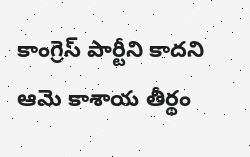కాంగ్రెస్ పార్టీని కాదని ఆమె కాశాయ తీర్థం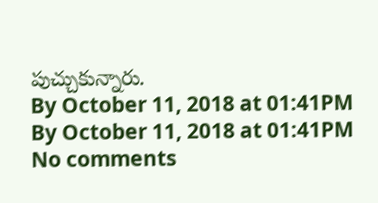పుచ్చుకున్నారు.
By October 11, 2018 at 01:41PM
By October 11, 2018 at 01:41PM
No comments